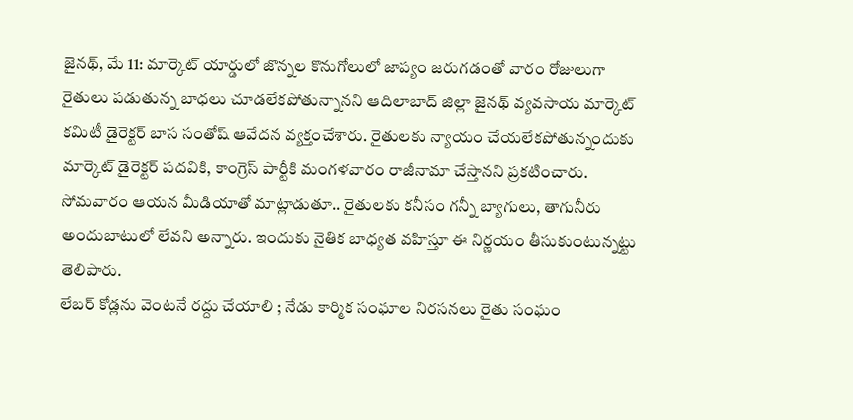జైనథ్, మే 11: మార్కెట్ యార్డులో జొన్నల కొనుగోలులో జాప్యం జరుగడంతో వారం రోజులుగా రైతులు పడుతున్న బాధలు చూడలేకపోతున్నానని ఆదిలాబాద్ జిల్లా జైనథ్ వ్యవసాయ మార్కెట్ కమిటీ డైరెక్టర్ బాస సంతోష్ ఆవేదన వ్యక్తంచేశారు. రైతులకు న్యాయం చేయలేకపోతున్నందుకు మార్కెట్ డైరెక్టర్ పదవికి, కాంగ్రెస్ పార్టీకి మంగళవారం రాజీనామా చేస్తానని ప్రకటించారు. సోమవారం ఆయన మీడియాతో మాట్లాడుతూ.. రైతులకు కనీసం గన్నీ బ్యాగులు, తాగునీరు అందుబాటులో లేవని అన్నారు. ఇందుకు నైతిక బాధ్యత వహిస్తూ ఈ నిర్ణయం తీసుకుంటున్నట్టు తెలిపారు.
లేబర్ కోడ్లను వెంటనే రద్దు చేయాలి ; నేడు కార్మిక సంఘాల నిరసనలు రైతు సంఘం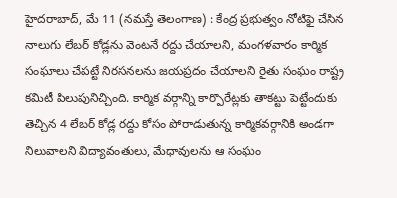హైదరాబాద్, మే 11 (నమస్తే తెలంగాణ) : కేంద్ర ప్రభుత్వం నోటిఫై చేసిన నాలుగు లేబర్ కోడ్లను వెంటనే రద్దు చేయాలని, మంగళవారం కార్మిక సంఘాలు చేపట్టే నిరసనలను జయప్రదం చేయాలని రైతు సంఘం రాష్ట్ర కమిటీ పిలుపునిచ్చింది. కార్మిక వర్గాన్ని కార్పొరేట్లకు తాకట్టు పెట్టేందుకు తెచ్చిన 4 లేబర్ కోడ్ల రద్దు కోసం పోరాడుతున్న కార్మికవర్గానికి అండగా నిలువాలని విద్యావంతులు, మేధావులను ఆ సంఘం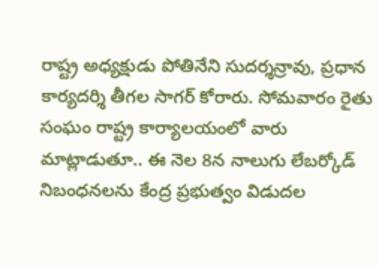రాష్ట్ర అధ్యక్షుడు పోతినేని సుదర్శన్రావు, ప్రధాన కార్యదర్శి తీగల సాగర్ కోరారు. సోమవారం రైతు సంఘం రాష్ట్ర కార్యాలయంలో వారు మాట్లాడుతూ.. ఈ నెల 8న నాలుగు లేబర్కోడ్ నిబంధనలను కేంద్ర ప్రభుత్వం విడుదల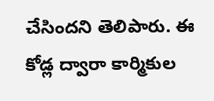చేసిందని తెలిపారు. ఈ కోడ్ల ద్వారా కార్మికుల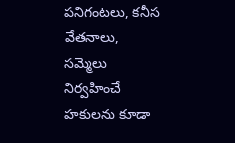పనిగంటలు, కనీస వేతనాలు, సమ్మెలు నిర్వహించే హకులను కూడా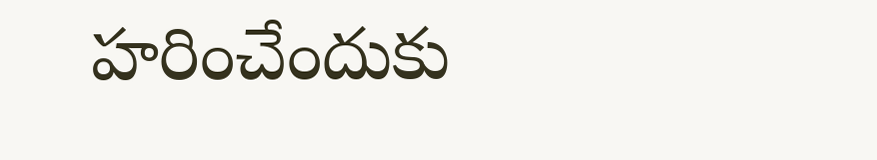హరించేందుకు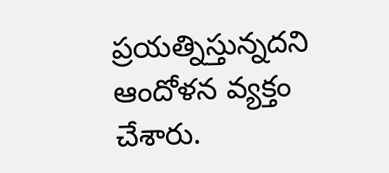ప్రయత్నిస్తున్నదని ఆందోళన వ్యక్తం చేశారు.